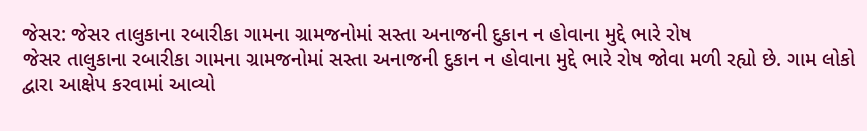જેસર: જેસર તાલુકાના રબારીકા ગામના ગ્રામજનોમાં સસ્તા અનાજની દુકાન ન હોવાના મુદ્દે ભારે રોષ
જેસર તાલુકાના રબારીકા ગામના ગ્રામજનોમાં સસ્તા અનાજની દુકાન ન હોવાના મુદ્દે ભારે રોષ જોવા મળી રહ્યો છે. ગામ લોકો દ્વારા આક્ષેપ કરવામાં આવ્યો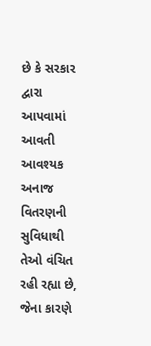છે કે સરકાર દ્વારા આપવામાં આવતી આવશ્યક અનાજ વિતરણની સુવિધાથી તેઓ વંચિત રહી રહ્યા છે, જેના કારણે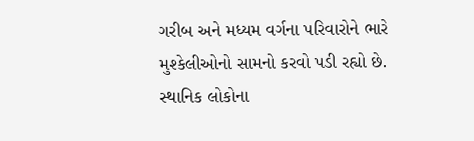ગરીબ અને મધ્યમ વર્ગના પરિવારોને ભારે મુશ્કેલીઓનો સામનો કરવો પડી રહ્યો છે. સ્થાનિક લોકોના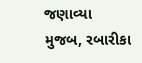જણાવ્યા મુજબ, રબારીકા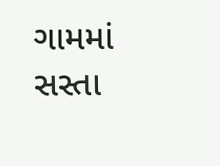ગામમાં સસ્તા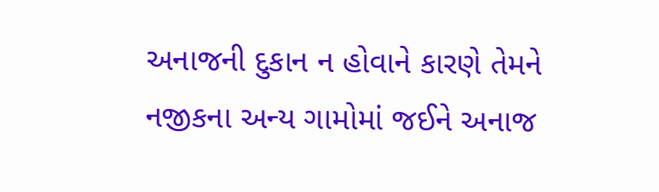અનાજની દુકાન ન હોવાને કારણે તેમને નજીકના અન્ય ગામોમાં જઈને અનાજ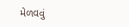મેળવવું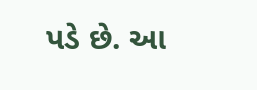પડે છે. આ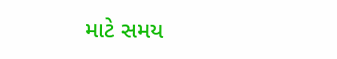માટે સમય